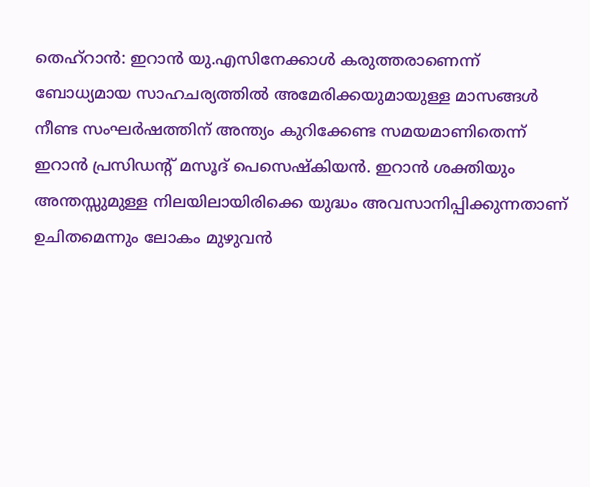തെഹ്റാൻ: ഇറാൻ യു.എസിനേക്കാൾ കരുത്തരാണെന്ന് ബോധ്യമായ സാഹചര്യത്തിൽ അമേരിക്കയുമായുള്ള മാസങ്ങൾ നീണ്ട സംഘർഷത്തിന് അന്ത്യം കുറിക്കേണ്ട സമയമാണിതെന്ന് ഇറാൻ പ്രസിഡന്റ് മസൂദ് പെസെഷ്കിയൻ. ഇറാൻ ശക്തിയും അന്തസ്സുമുള്ള നിലയിലായിരിക്കെ യുദ്ധം അവസാനിപ്പിക്കുന്നതാണ് ഉചിതമെന്നും ലോകം മുഴുവൻ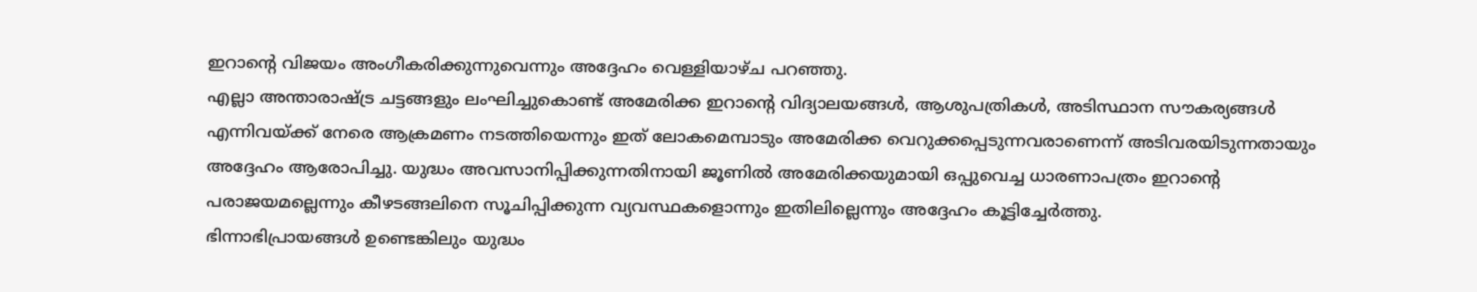ഇറാന്റെ വിജയം അംഗീകരിക്കുന്നുവെന്നും അദ്ദേഹം വെള്ളിയാഴ്ച പറഞ്ഞു.
എല്ലാ അന്താരാഷ്ട്ര ചട്ടങ്ങളും ലംഘിച്ചുകൊണ്ട് അമേരിക്ക ഇറാന്റെ വിദ്യാലയങ്ങൾ, ആശുപത്രികൾ, അടിസ്ഥാന സൗകര്യങ്ങൾ എന്നിവയ്ക്ക് നേരെ ആക്രമണം നടത്തിയെന്നും ഇത് ലോകമെമ്പാടും അമേരിക്ക വെറുക്കപ്പെടുന്നവരാണെന്ന് അടിവരയിടുന്നതായും അദ്ദേഹം ആരോപിച്ചു. യുദ്ധം അവസാനിപ്പിക്കുന്നതിനായി ജൂണിൽ അമേരിക്കയുമായി ഒപ്പുവെച്ച ധാരണാപത്രം ഇറാന്റെ പരാജയമല്ലെന്നും കീഴടങ്ങലിനെ സൂചിപ്പിക്കുന്ന വ്യവസ്ഥകളൊന്നും ഇതിലില്ലെന്നും അദ്ദേഹം കൂട്ടിച്ചേർത്തു.
ഭിന്നാഭിപ്രായങ്ങൾ ഉണ്ടെങ്കിലും യുദ്ധം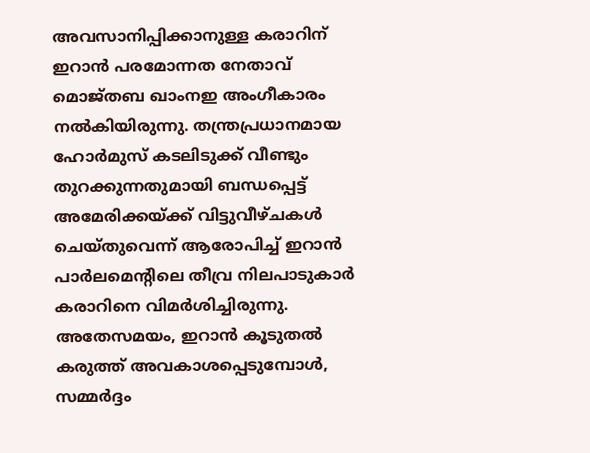അവസാനിപ്പിക്കാനുള്ള കരാറിന് ഇറാൻ പരമോന്നത നേതാവ് മൊജ്തബ ഖാംനഇ അംഗീകാരം നൽകിയിരുന്നു. തന്ത്രപ്രധാനമായ ഹോർമുസ് കടലിടുക്ക് വീണ്ടും തുറക്കുന്നതുമായി ബന്ധപ്പെട്ട് അമേരിക്കയ്ക്ക് വിട്ടുവീഴ്ചകൾ ചെയ്തുവെന്ന് ആരോപിച്ച് ഇറാൻ പാർലമെന്റിലെ തീവ്ര നിലപാടുകാർ കരാറിനെ വിമർശിച്ചിരുന്നു. അതേസമയം, ഇറാൻ കൂടുതൽ കരുത്ത് അവകാശപ്പെടുമ്പോൾ, സമ്മർദ്ദം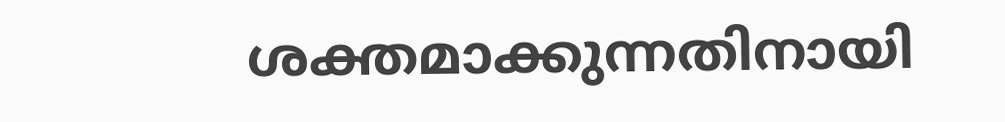ശക്തമാക്കുന്നതിനായി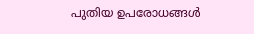പുതിയ ഉപരോധങ്ങൾ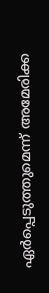ഏർപ്പെടുത്തുമെന്ന് അമേരിക്ക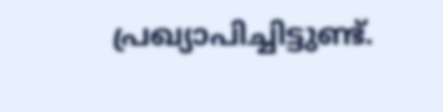പ്രഖ്യാപിച്ചിട്ടുണ്ട്.